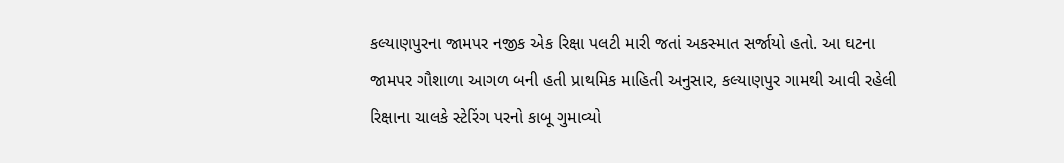કલ્યાણપુરના જામપર નજીક એક રિક્ષા પલટી મારી જતાં અકસ્માત સર્જાયો હતો. આ ઘટના જામપર ગૌશાળા આગળ બની હતી પ્રાથમિક માહિતી અનુસાર, કલ્યાણપુર ગામથી આવી રહેલી રિક્ષાના ચાલકે સ્ટેરિંગ પરનો કાબૂ ગુમાવ્યો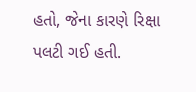હતો, જેના કારણે રિક્ષા પલટી ગઈ હતી.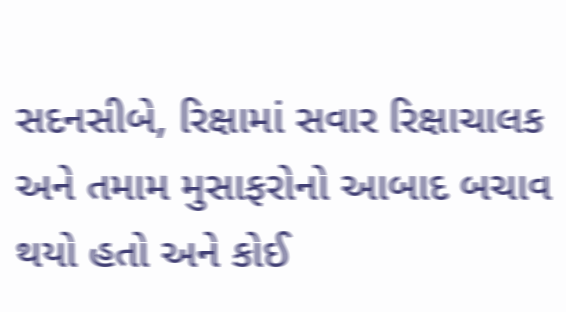સદનસીબે, રિક્ષામાં સવાર રિક્ષાચાલક અને તમામ મુસાફરોનો આબાદ બચાવ થયો હતો અને કોઈ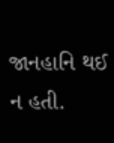જાનહાનિ થઈ ન હતી.